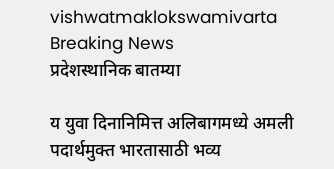vishwatmaklokswamivarta
Breaking News
प्रदेशस्थानिक बातम्या

य युवा दिनानिमित्त अलिबागमध्ये अमली पदार्थमुक्त भारतासाठी भव्य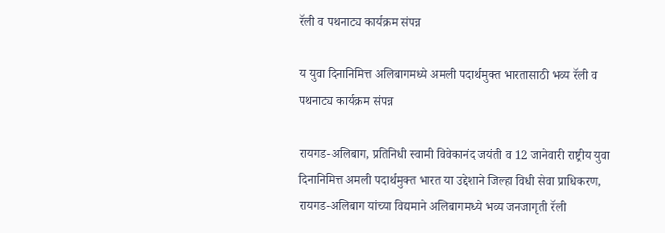रॅली व पथनाट्य कार्यक्रम संपन्न

य युवा दिनानिमित्त अलिबागमध्ये अमली पदार्थमुक्त भारतासाठी भव्य रॅली व पथनाट्य कार्यक्रम संपन्न

रायगड-अलिबाग, प्रतिनिधी स्वामी विवेकानंद जयंती व 12 जानेवारी राष्ट्रीय युवा दिनानिमित्त अमली पदार्थमुक्त भारत या उद्देशाने जिल्हा विधी सेवा प्राधिकरण, रायगड-अलिबाग यांच्या विद्यमाने अलिबागमध्ये भव्य जनजागृती रॅली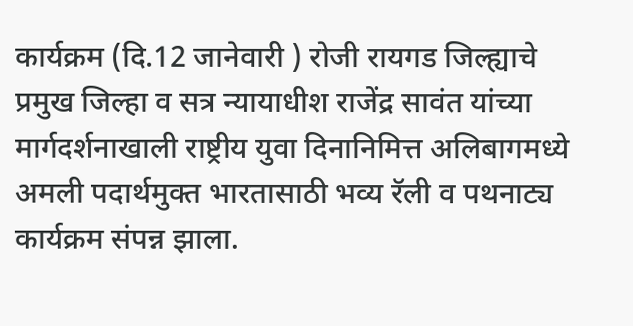कार्यक्रम (दि.12 जानेवारी ) रोजी रायगड जिल्ह्याचे प्रमुख जिल्हा व सत्र न्यायाधीश राजेंद्र सावंत यांच्या मार्गदर्शनाखाली राष्ट्रीय युवा दिनानिमित्त अलिबागमध्ये अमली पदार्थमुक्त भारतासाठी भव्य रॅली व पथनाट्य कार्यक्रम संपन्न झाला.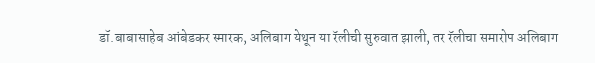डॉ.बाबासाहेब आंबेडकर स्मारक, अलिबाग येथून या रॅलीची सुरुवात झाली, तर रॅलीचा समारोप अलिबाग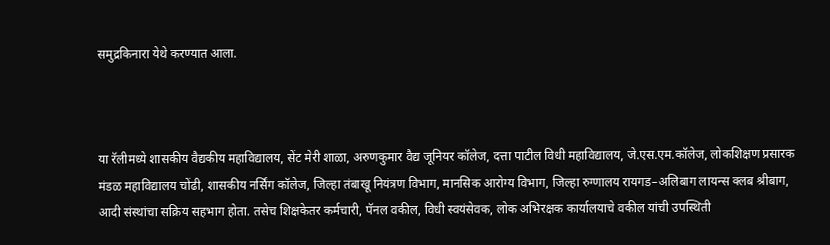समुद्रकिनारा येथे करण्यात आला.



या रॅलीमध्ये शासकीय वैद्यकीय महाविद्यालय, सेंट मेरी शाळा, अरुणकुमार वैद्य जूनियर कॉलेज, दत्ता पाटील विधी महाविद्यालय, जे.एस.एम.कॉलेज, लोकशिक्षण प्रसारक मंडळ महाविद्यालय चोंढी, शासकीय नर्सिंग कॉलेज, जिल्हा तंबाखू नियंत्रण विभाग, मानसिक आरोग्य विभाग, जिल्हा रुग्णालय रायगड–अलिबाग लायन्स क्लब श्रीबाग, आदी संस्थांचा सक्रिय सहभाग होता. तसेच शिक्षकेतर कर्मचारी, पॅनल वकील, विधी स्वयंसेवक, लोक अभिरक्षक कार्यालयाचे वकील यांची उपस्थिती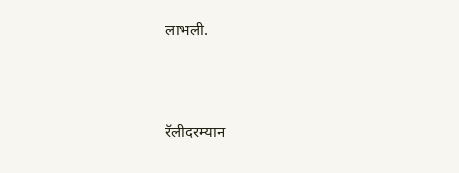लाभली.



रॅलीदरम्यान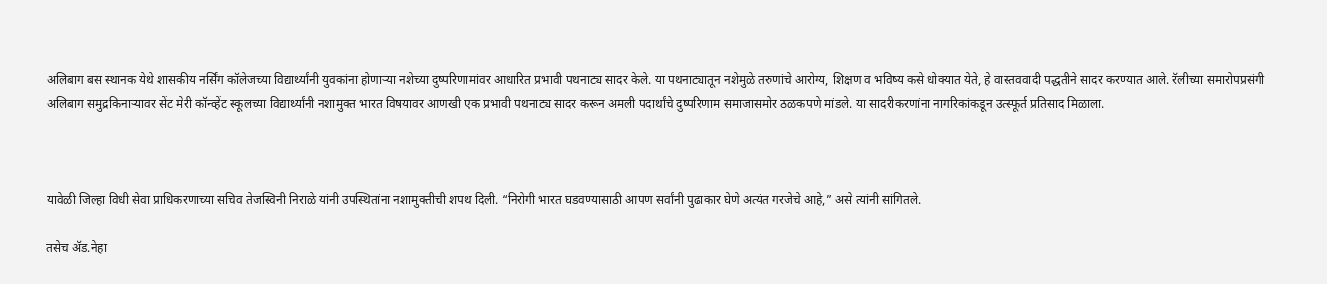अलिबाग बस स्थानक येथे शासकीय नर्सिंग कॉलेजच्या विद्यार्थ्यांनी युवकांना होणाऱ्या नशेच्या दुष्परिणामांवर आधारित प्रभावी पथनाट्य सादर केले. या पथनाट्यातून नशेमुळे तरुणांचे आरोग्य, शिक्षण व भविष्य कसे धोक्यात येते, हे वास्तववादी पद्धतीने सादर करण्यात आले. रॅलीच्या समारोपप्रसंगी अलिबाग समुद्रकिनाऱ्यावर सेंट मेरी कॉन्व्हेंट स्कूलच्या विद्यार्थ्यांनी नशामुक्त भारत विषयावर आणखी एक प्रभावी पथनाट्य सादर करून अमली पदार्थांचे दुष्परिणाम समाजासमोर ठळकपणे मांडले. या सादरीकरणांना नागरिकांकडून उत्स्फूर्त प्रतिसाद मिळाला.



यावेळी जिल्हा विधी सेवा प्राधिकरणाच्या सचिव तेजस्विनी निराळे यांनी उपस्थितांना नशामुक्तीची शपथ दिली. “निरोगी भारत घडवण्यासाठी आपण सर्वांनी पुढाकार घेणे अत्यंत गरजेचे आहे,” असे त्यांनी सांगितले.

तसेच ॲड.नेहा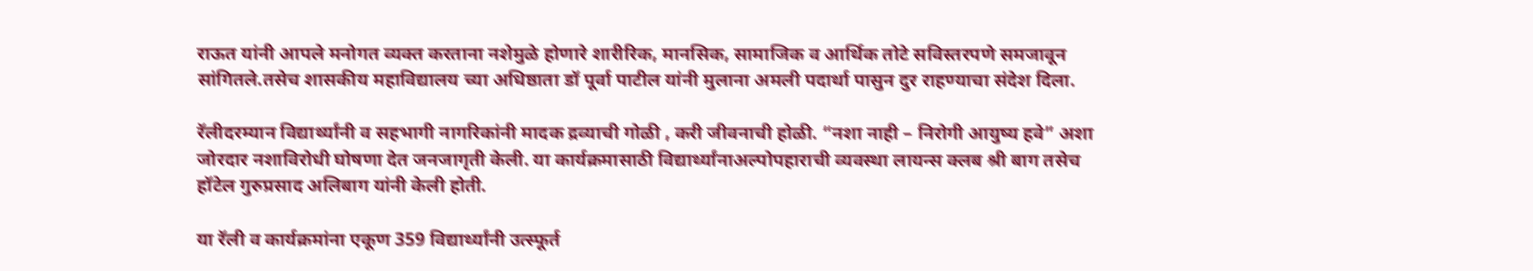राऊत यांनी आपले मनोगत व्यक्त करताना नशेमुळे होणारे शारीरिक, मानसिक, सामाजिक व आर्थिक तोटे सविस्तरपणे समजावून सांगितले.तसेच शासकीय महाविद्यालय च्या अधिष्ठाता डॉ पूर्वा पाटील यांनी मुलाना अमली पदार्था पासुन दुर राहण्याचा संदेश दिला.

रॅलीदरम्यान विद्यार्थ्यांनी व सहभागी नागरिकांनी मादक द्रव्याची गोळी , करी जीवनाची होळी. “नशा नाही – निरोगी आयुष्य हवे” अशा जोरदार नशाविरोधी घोषणा देत जनजागृती केली. या कार्यक्रमासाठी विद्यार्थ्यांनाअल्पोपहाराची व्यवस्था लायन्स क्लब श्री बाग तसेच हॉटेल गुरुप्रसाद अलिबाग यांनी केली होती.

या रॅली व कार्यक्रमांना एकूण 359 विद्यार्थ्यांनी उत्स्फूर्त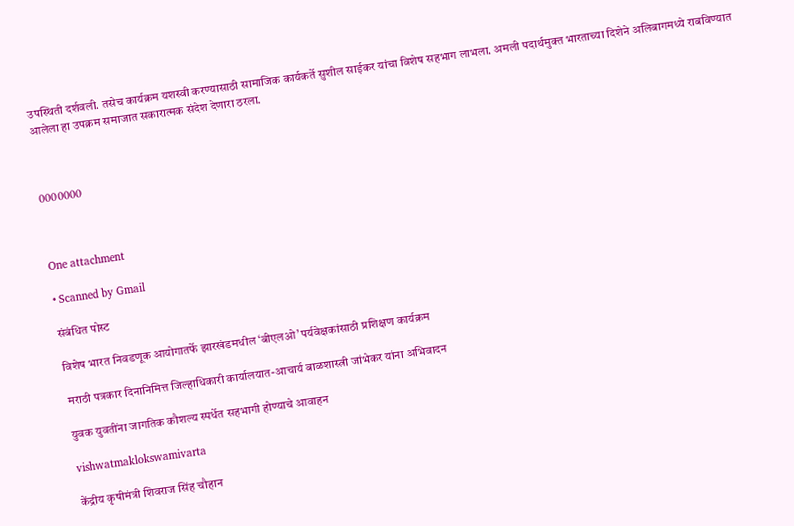उपस्थिती दर्शवली. तसेच कार्यक्रम यशस्वी करण्यासाठी सामाजिक कार्यकर्ते सुशील साईकर यांचा विशेष सहभाग लाभला. अमली पदार्थमुक्त भारताच्या दिशेने अलिबागमध्ये राबविण्यात आलेला हा उपक्रम समाजात सकारात्मक संदेश देणारा ठरला.



0000000



One attachment

• Scanned by Gmail

संबंधित पोस्ट

विशेष भारत निवडणूक आयोगातर्फे झारखंडमधील ‘बीएलओ’ पर्यवेक्षकांसाठी प्रशिक्षण कार्यक्रम

मराठी पत्रकार दिनानिमित्त जिल्हाधिकारी कार्यालयात-आचार्य बाळशास्त्री जांभेकर यांना अभिवादन

युवक युवतींना जागतिक कौशल्य स्पर्धेत सहभागी होण्याचे आवाहन

vishwatmaklokswamivarta

केंद्रीय कृषीमंत्री शिवराज सिंह चौहान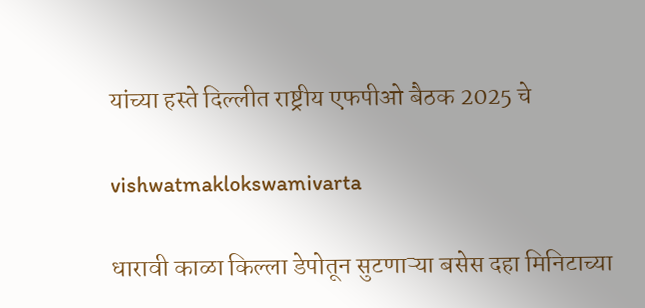यांच्या हस्ते दिल्लीत राष्ट्रीय एफपीओ बैठक 2025 चे

vishwatmaklokswamivarta

धारावी काळा किल्ला डेपोतून सुटणाऱ्या बसेस दहा मिनिटाच्या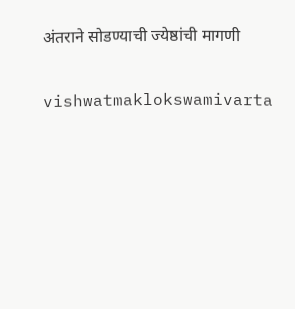अंतराने सोडण्याची ज्येष्ठांची मागणी

vishwatmaklokswamivarta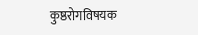कुष्ठरोगविषयक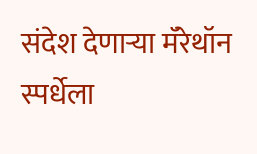संदेश देणाऱ्या मॅरेथॉन स्पर्धेला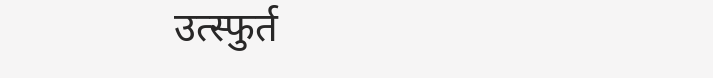उत्स्फुर्त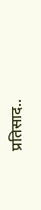प्रतिसाद..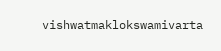vishwatmaklokswamivarta